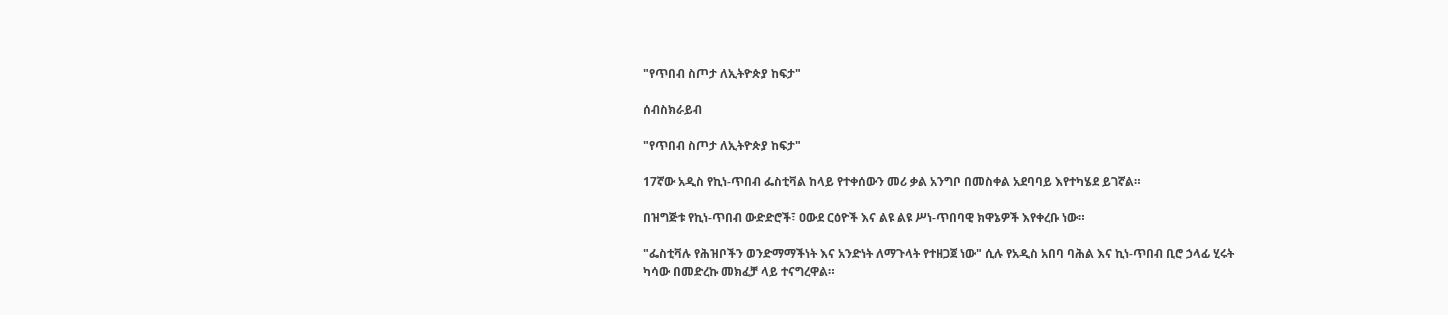"የጥበብ ስጦታ ለኢትዮጵያ ከፍታ"

ሰብስክራይብ

"የጥበብ ስጦታ ለኢትዮጵያ ከፍታ"

17ኛው አዲስ የኪነ-ጥበብ ፌስቲቫል ከላይ የተቀሰውን መሪ ቃል አንግቦ በመስቀል አደባባይ እየተካሄደ ይገኛል።

በዝግጅቱ የኪነ-ጥበብ ውድድሮች፣ ዐውደ ርዕዮች እና ልዩ ልዩ ሥነ-ጥበባዊ ክዋኔዎች እየቀረቡ ነው።

"ፌስቲቫሉ የሕዝቦችን ወንድማማችነት እና አንድነት ለማጉላት የተዘጋጀ ነው" ሲሉ የአዲስ አበባ ባሕል እና ኪነ-ጥበብ ቢሮ ኃላፊ ሂሩት ካሳው በመድረኩ መክፈቻ ላይ ተናግረዋል።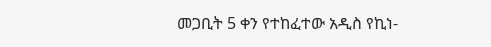መጋቢት 5 ቀን የተከፈተው አዲስ የኪነ-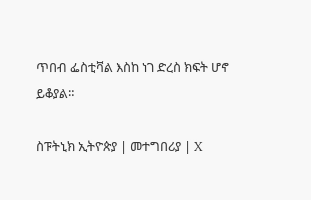ጥበብ ፌስቲቫል እስከ ነገ ድረስ ክፍት ሆኖ ይቆያል።

ስፑትኒክ ኢትዮጵያ | መተግበሪያ | X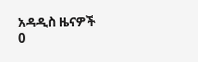አዳዲስ ዜናዎች
0